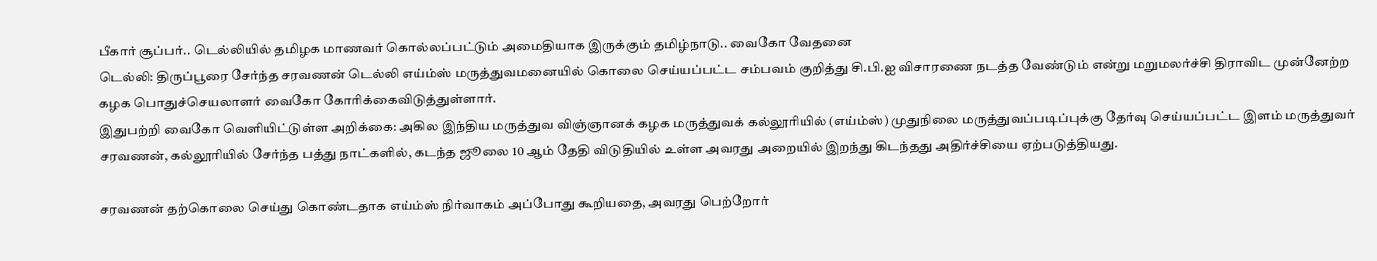பீகார் சூப்பர்.. டெல்லியில் தமிழக மாணவர் கொல்லப்பட்டும் அமைதியாக இருக்கும் தமிழ்நாடு.. வைகோ வேதனை
டெல்லி: திருப்பூரை சேர்ந்த சரவணன் டெல்லி எய்ம்ஸ் மருத்துவமனையில் கொலை செய்யப்பட்ட சம்பவம் குறித்து சி.பி.ஐ விசாரணை நடத்த வேண்டும் என்று மறுமலர்ச்சி திராவிட முன்னேற்ற கழக பொதுச்செயலாளர் வைகோ கோரிக்கைவிடுத்துள்ளார்.
இதுபற்றி வைகோ வெளியிட்டுள்ள அறிக்கை: அகில இந்திய மருத்துவ விஞ்ஞானக் கழக மருத்துவக் கல்லூரியில் (எய்ம்ஸ்) முதுநிலை மருத்துவப்படிப்புக்கு தேர்வு செய்யப்பட்ட இளம் மருத்துவர் சரவணன், கல்லூரியில் சேர்ந்த பத்து நாட்களில், கடந்த ஜூலை 10 ஆம் தேதி விடுதியில் உள்ள அவரது அறையில் இறந்து கிடந்தது அதிர்ச்சியை ஏற்படுத்தியது.

சரவணன் தற்கொலை செய்து கொண்டதாக எய்ம்ஸ் நிர்வாகம் அப்போது கூறியதை, அவரது பெற்றோர்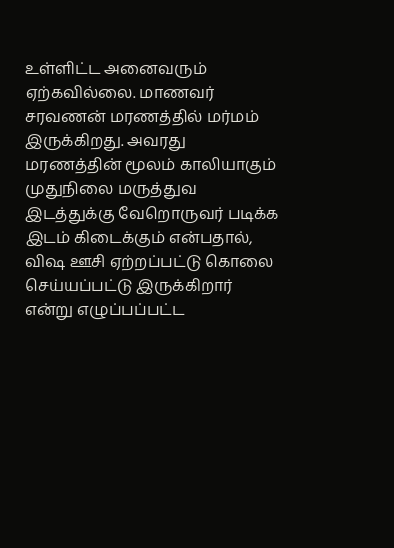உள்ளிட்ட அனைவரும் ஏற்கவில்லை. மாணவர் சரவணன் மரணத்தில் மர்மம் இருக்கிறது. அவரது மரணத்தின் மூலம் காலியாகும் முதுநிலை மருத்துவ இடத்துக்கு வேறொருவர் படிக்க இடம் கிடைக்கும் என்பதால், விஷ ஊசி ஏற்றப்பட்டு கொலை செய்யப்பட்டு இருக்கிறார் என்று எழுப்பப்பட்ட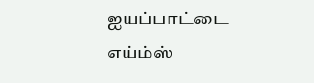ஐயப்பாட்டை எய்ம்ஸ்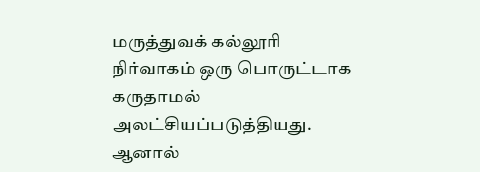மருத்துவக் கல்லூரி நிர்வாகம் ஒரு பொருட்டாக கருதாமல் அலட்சியப்படுத்தியது.
ஆனால்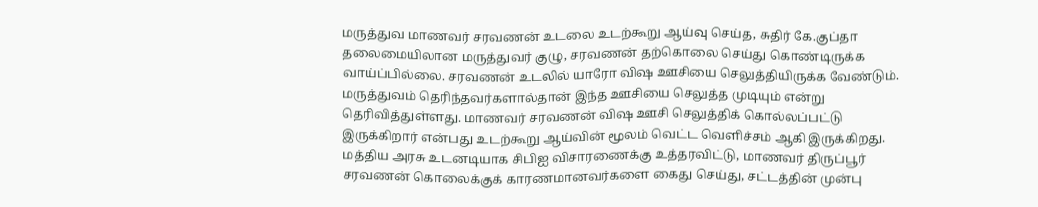மருத்துவ மாணவர் சரவணன் உடலை உடற்கூறு ஆய்வு செய்த, சுதிர் கே.குப்தா தலைமையிலான மருத்துவர் குழு, சரவணன் தற்கொலை செய்து கொண்டிருக்க வாய்ப்பில்லை. சரவணன் உடலில் யாரோ விஷ ஊசியை செலுத்தியிருக்க வேண்டும். மருத்துவம் தெரிந்தவர்களால்தான் இந்த ஊசியை செலுத்த முடியும் என்று தெரிவித்துள்ளது. மாணவர் சரவணன் விஷ ஊசி செலுத்திக் கொல்லப்பட்டு இருக்கிறார் என்பது உடற்கூறு ஆய்வின் மூலம் வெட்ட வெளிச்சம் ஆகி இருக்கிறது.
மத்திய அரசு உடனடியாக சிபிஐ விசாரணைக்கு உத்தரவிட்டு, மாணவர் திருப்பூர் சரவணன் கொலைக்குக் காரணமானவர்களை கைது செய்து, சட்டத்தின் முன்பு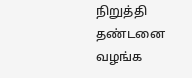நிறுத்தி தண்டனை வழங்க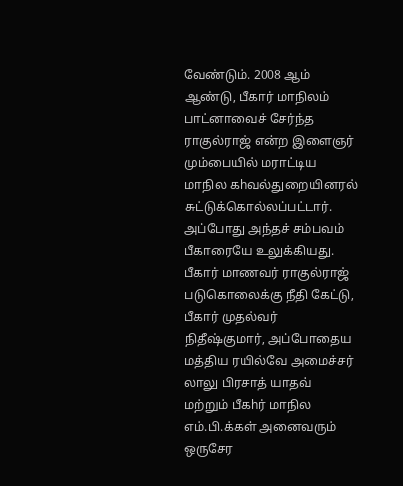வேண்டும். 2008 ஆம் ஆண்டு, பீகார் மாநிலம் பாட்னாவைச் சேர்ந்த ராகுல்ராஜ் என்ற இளைஞர் மும்பையில் மராட்டிய மாநில கhவல்துறையினரல் சுட்டுக்கொல்லப்பட்டார். அப்போது அந்தச் சம்பவம் பீகாரையே உலுக்கியது. பீகார் மாணவர் ராகுல்ராஜ் படுகொலைக்கு நீதி கேட்டு, பீகார் முதல்வர் நிதீஷ்குமார், அப்போதைய மத்திய ரயில்வே அமைச்சர் லாலு பிரசாத் யாதவ் மற்றும் பீகhர் மாநில எம்.பி.க்கள் அனைவரும் ஒருசேர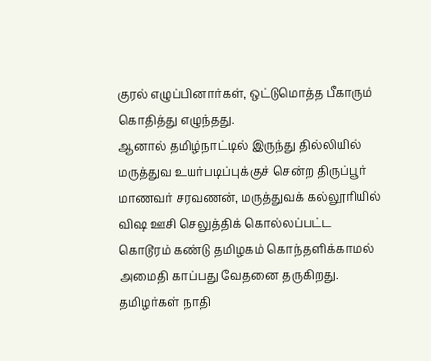குரல் எழுப்பினார்கள், ஒட்டுமொத்த பீகாரும் கொதித்து எழுந்தது.
ஆனால் தமிழ்நாட்டில் இருந்து தில்லியில் மருத்துவ உயர்படிப்புக்குச் சென்ற திருப்பூர் மாணவர் சரவணன், மருத்துவக் கல்லூரியில் விஷ ஊசி செலுத்திக் கொல்லப்பட்ட கொடூரம் கண்டு தமிழகம் கொந்தளிக்காமல் அமைதி காப்பது வேதனை தருகிறது.
தமிழர்கள் நாதி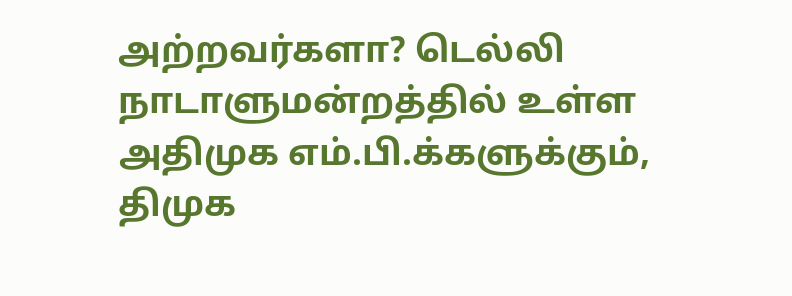அற்றவர்களா? டெல்லி நாடாளுமன்றத்தில் உள்ள அதிமுக எம்.பி.க்களுக்கும், திமுக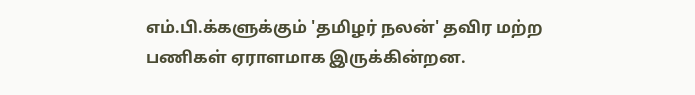எம்.பி.க்களுக்கும் 'தமிழர் நலன்' தவிர மற்ற பணிகள் ஏராளமாக இருக்கின்றன.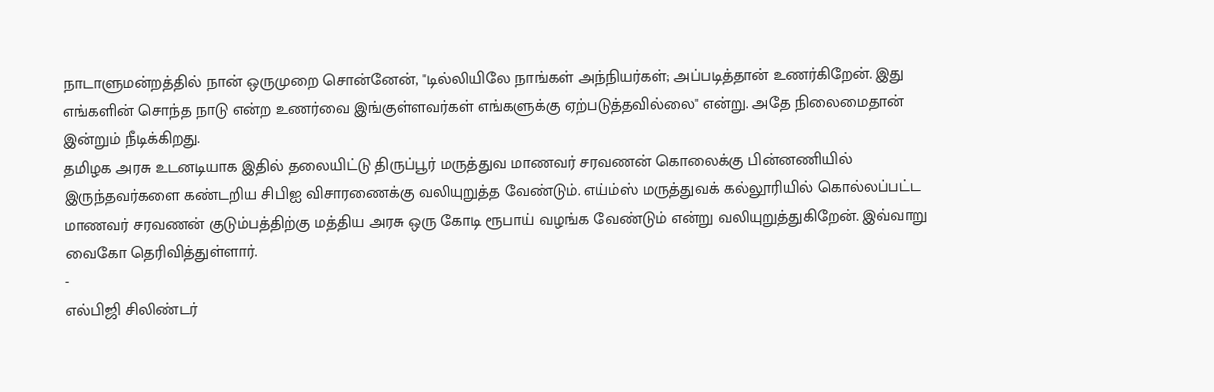நாடாளுமன்றத்தில் நான் ஒருமுறை சொன்னேன், "டில்லியிலே நாங்கள் அந்நியர்கள்; அப்படித்தான் உணர்கிறேன். இது எங்களின் சொந்த நாடு என்ற உணர்வை இங்குள்ளவர்கள் எங்களுக்கு ஏற்படுத்தவில்லை" என்று. அதே நிலைமைதான் இன்றும் நீடிக்கிறது.
தமிழக அரசு உடனடியாக இதில் தலையிட்டு திருப்பூர் மருத்துவ மாணவர் சரவணன் கொலைக்கு பின்னணியில் இருந்தவர்களை கண்டறிய சிபிஐ விசாரணைக்கு வலியுறுத்த வேண்டும். எய்ம்ஸ் மருத்துவக் கல்லூரியில் கொல்லப்பட்ட மாணவர் சரவணன் குடும்பத்திற்கு மத்திய அரசு ஒரு கோடி ரூபாய் வழங்க வேண்டும் என்று வலியுறுத்துகிறேன். இவ்வாறு வைகோ தெரிவித்துள்ளார்.
-
எல்பிஜி சிலிண்டர்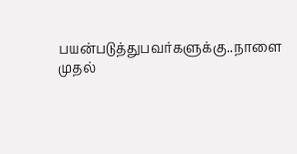பயன்படுத்துபவர்களுக்கு..நாளை முதல்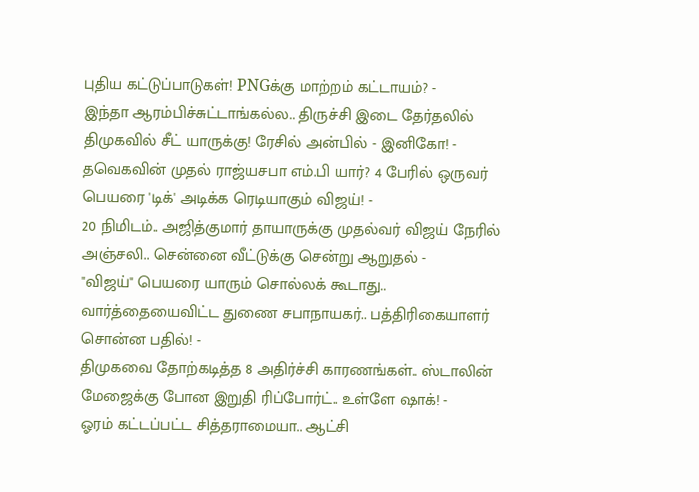புதிய கட்டுப்பாடுகள்! PNGக்கு மாற்றம் கட்டாயம்? -
இந்தா ஆரம்பிச்சுட்டாங்கல்ல.. திருச்சி இடை தேர்தலில் திமுகவில் சீட் யாருக்கு! ரேசில் அன்பில் - இனிகோ! -
தவெகவின் முதல் ராஜ்யசபா எம்.பி யார்? 4 பேரில் ஒருவர் பெயரை 'டிக்' அடிக்க ரெடியாகும் விஜய்! -
20 நிமிடம்.. அஜித்குமார் தாயாருக்கு முதல்வர் விஜய் நேரில் அஞ்சலி.. சென்னை வீட்டுக்கு சென்று ஆறுதல் -
"விஜய்" பெயரை யாரும் சொல்லக் கூடாது.. வார்த்தையைவிட்ட துணை சபாநாயகர்.. பத்திரிகையாளர் சொன்ன பதில்! -
திமுகவை தோற்கடித்த 8 அதிர்ச்சி காரணங்கள்.. ஸ்டாலின் மேஜைக்கு போன இறுதி ரிப்போர்ட்.. உள்ளே ஷாக்! -
ஓரம் கட்டப்பட்ட சித்தராமையா.. ஆட்சி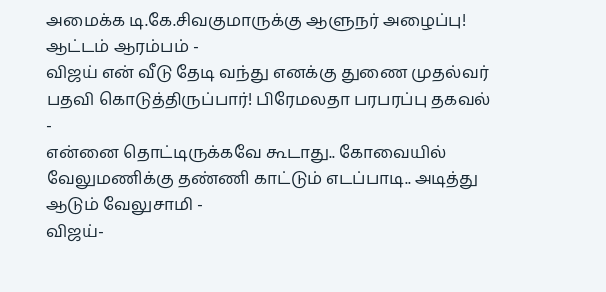அமைக்க டி.கே.சிவகுமாருக்கு ஆளுநர் அழைப்பு! ஆட்டம் ஆரம்பம் -
விஜய் என் வீடு தேடி வந்து எனக்கு துணை முதல்வர் பதவி கொடுத்திருப்பார்! பிரேமலதா பரபரப்பு தகவல் -
என்னை தொட்டிருக்கவே கூடாது.. கோவையில் வேலுமணிக்கு தண்ணி காட்டும் எடப்பாடி.. அடித்து ஆடும் வேலுசாமி -
விஜய்-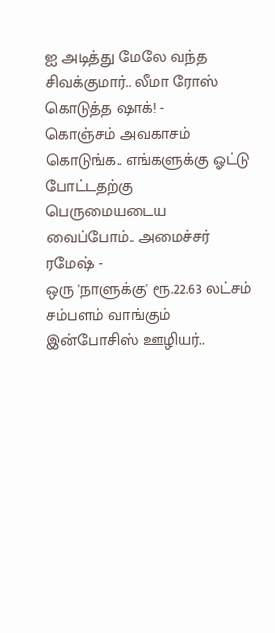ஐ அடித்து மேலே வந்த சிவக்குமார்.. லீமா ரோஸ் கொடுத்த ஷாக்! -
கொஞ்சம் அவகாசம் கொடுங்க.. எங்களுக்கு ஓட்டு போட்டதற்கு பெருமையடைய வைப்போம்.. அமைச்சர் ரமேஷ் -
ஒரு 'நாளுக்கு' ரூ.22.63 லட்சம் சம்பளம் வாங்கும் இன்போசிஸ் ஊழியர்..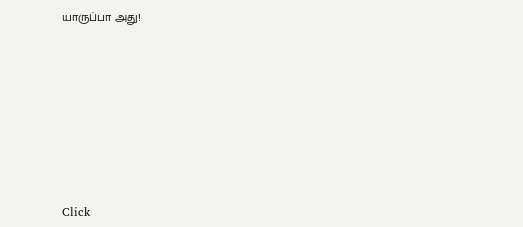யாருப்பா அது!












Click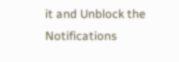it and Unblock the Notifications